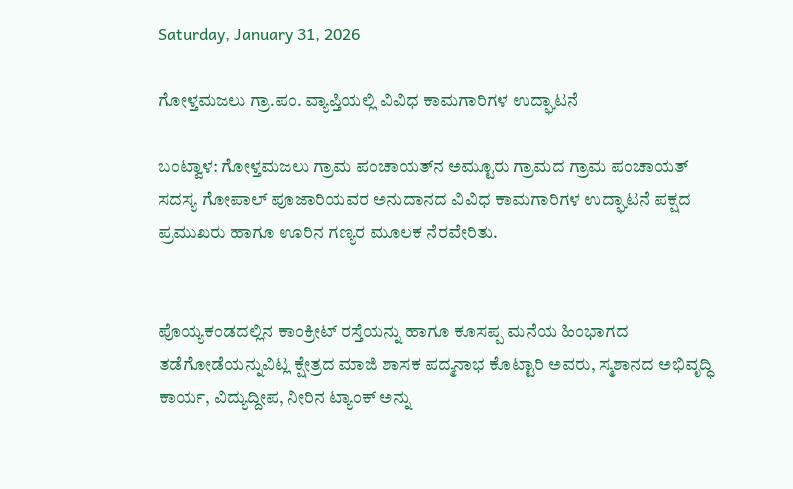Saturday, January 31, 2026

ಗೋಳ್ತಮಜಲು ಗ್ರಾ.ಪಂ. ವ್ಯಾಪ್ತಿಯಲ್ಲಿ ವಿವಿಧ ಕಾಮಗಾರಿಗಳ ಉದ್ಘಾಟನೆ

ಬಂಟ್ವಾಳ: ಗೋಳ್ತಮಜಲು ಗ್ರಾಮ ಪಂಚಾಯತ್‌ನ ಅಮ್ಟೂರು ಗ್ರಾಮದ ಗ್ರಾಮ ಪಂಚಾಯತ್ ಸದಸ್ಯ ಗೋಪಾಲ್ ಪೂಜಾರಿಯವರ ಅನುದಾನದ ವಿವಿಧ ಕಾಮಗಾರಿಗಳ ಉದ್ಘಾಟನೆ ಪಕ್ಷದ ಪ್ರಮುಖರು ಹಾಗೂ ಊರಿನ ಗಣ್ಯರ ಮೂಲಕ ನೆರವೇರಿತು.


ಪೊಯ್ಯಕಂಡದಲ್ಲಿನ ಕಾಂಕ್ರೀಟ್ ‌ರಸ್ತೆಯನ್ನು ಹಾಗೂ ಕೂಸಪ್ಪ ಮನೆಯ ಹಿಂಭಾಗದ ತಡೆಗೋಡೆಯನ್ನುವಿಟ್ಲ ಕ್ಷೇತ್ರದ ಮಾಜಿ ಶಾಸಕ ಪದ್ಮನಾಭ ಕೊಟ್ಟಾರಿ ಅವರು, ಸ್ಮಶಾನದ ಅಭಿವೃದ್ಧಿ ಕಾರ್ಯ, ವಿದ್ಯುದ್ದೀಪ, ನೀರಿನ ಟ್ಯಾಂಕ್ ಅನ್ನು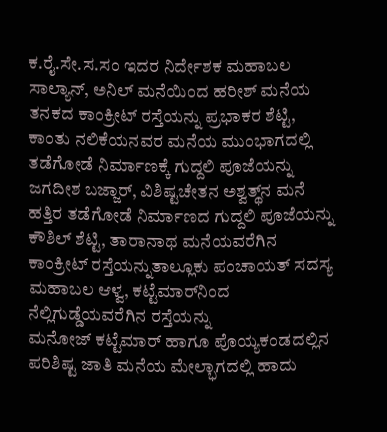ಕ.ರೈ.ಸೇ.ಸ.ಸಂ ಇದರ ನಿರ್ದೇಶಕ ಮಹಾಬಲ ಸಾಲ್ಯಾನ್, ಅನಿಲ್ ಮನೆಯಿಂದ ಹರೀಶ್ ಮನೆಯ ತನಕದ ಕಾಂಕ್ರೀಟ್‌ ರಸ್ತೆಯನ್ನು ಪ್ರಭಾಕರ ಶೆಟ್ಟಿ, ಕಾಂತು ನಲಿಕೆಯನವರ ಮನೆಯ ಮುಂಭಾಗದಲ್ಲಿ ತಡೆಗೋಡೆ ನಿರ್ಮಾಣಕ್ಕೆ ಗುದ್ದಲಿ ಪೂಜೆಯನ್ನು ಜಗದೀಶ ಬಜ್ಜಾರ್, ವಿಶಿಷ್ಟಚೇತನ ಅಶ್ವತ್ಥ್‌ನ ಮನೆ ಹತ್ತಿರ ತಡೆಗೋಡೆ ನಿರ್ಮಾಣದ ಗುದ್ದಲಿ ಪೂಜೆಯನ್ನು ಕೌಶಿಲ್ ಶೆಟ್ಟಿ, ತಾರಾನಾಥ ಮನೆಯವರೆಗಿನ ಕಾಂಕ್ರೀಟ್‌ ರಸ್ತೆಯನ್ನುತಾಲ್ಲೂಕು ಪಂಚಾಯತ್ ಸದಸ್ಯ ಮಹಾಬಲ ಆಳ್ವ, ಕಟ್ಟೆಮಾರ್‌ನಿಂದ ನೆಲ್ಲಿಗುಡ್ಡೆಯವರೆಗಿನ ರಸ್ತೆಯನ್ನು ಮನೋಜ್ ‌ಕಟ್ಟೆಮಾರ್ ಹಾಗೂ ಪೊಯ್ಯಕಂಡದಲ್ಲಿನ ಪರಿಶಿಷ್ಟ ಜಾತಿ ಮನೆಯ ಮೇಲ್ಭಾಗದಲ್ಲಿ ಹಾದು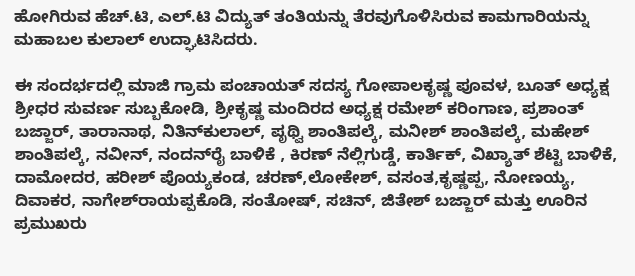ಹೋಗಿರುವ ಹೆಚ್.ಟಿ, ಎಲ್.ಟಿ ವಿದ್ಯುತ್ ‌ತಂತಿಯನ್ನು ತೆರವುಗೊಳಿಸಿರುವ ಕಾಮಗಾರಿಯನ್ನು ಮಹಾಬಲ ಕುಲಾಲ್‌ ಉದ್ಘಾಟಿಸಿದರು.

ಈ ಸಂದರ್ಭದಲ್ಲಿ ಮಾಜಿ ಗ್ರಾಮ ಪಂಚಾಯತ್ ಸದಸ್ಯ ಗೋಪಾಲಕೃಷ್ಣ ಪೂವಳ, ಬೂತ್‌ ಅಧ್ಯಕ್ಷ ಶ್ರೀಧರ ಸುವರ್ಣ ಸುಬ್ಬಕೋಡಿ, ಶ್ರೀಕೃಷ್ಣ ಮಂದಿರದ ಅಧ್ಯಕ್ಷ ರಮೇಶ್‌ ಕರಿಂಗಾಣ, ಪ್ರಶಾಂತ್ ಬಜ್ಜಾರ್, ತಾರಾನಾಥ, ನಿತಿನ್‌ಕುಲಾಲ್, ಪೃಥ್ವಿ ಶಾಂತಿಪಲ್ಕೆ, ಮನೀಶ್ ಶಾಂತಿಪಲ್ಕೆ, ಮಹೇಶ್ ಶಾಂತಿಪಲ್ಕೆ, ನವೀನ್, ನಂದನ್‌ರೈ ಬಾಳಿಕೆ , ಕಿರಣ್ ನೆಲ್ಲಿಗುಡ್ಡೆ, ಕಾರ್ತಿಕ್, ವಿಖ್ಯಾತ್ ಶೆಟ್ಟಿ ಬಾಳಿಕೆ, ದಾಮೋದರ, ಹರೀಶ್ ಪೊಯ್ಯಕಂಡ, ಚರಣ್,ಲೋಕೇಶ್, ವಸಂತ,ಕೃಷ್ಣಪ್ಪ, ನೋಣಯ್ಯ, ದಿವಾಕರ, ನಾಗೇಶ್‌ರಾಯಪ್ಪಕೊಡಿ, ಸಂತೋಷ್, ಸಚಿನ್, ಜಿತೇಶ್ ಬಜ್ಜಾರ್ ಮತ್ತು ಊರಿನ ಪ್ರಮುಖರು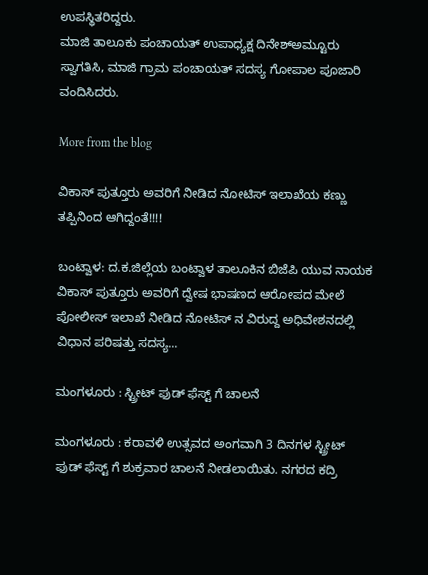ಉಪಸ್ಥಿತರಿದ್ದರು.
ಮಾಜಿ ತಾಲೂಕು ಪಂಚಾಯತ್‌ ಉಪಾಧ್ಯಕ್ಷ ದಿನೇಶ್‌ಅಮ್ಟೂರು ಸ್ವಾಗತಿಸಿ, ಮಾಜಿ ಗ್ರಾಮ ಪಂಚಾಯತ್ ಸದಸ್ಯ ಗೋಪಾಲ ಪೂಜಾರಿ ವಂದಿಸಿದರು.

More from the blog

ವಿಕಾಸ್ ಪುತ್ತೂರು ಅವರಿಗೆ ನೀಡಿದ ನೋಟಿಸ್ ಇಲಾಖೆಯ ಕಣ್ಣು ತಪ್ಪಿನಿಂದ ಆಗಿದ್ದಂತೆ!!!!

ಬಂಟ್ವಾಳ: ದ.ಕ.ಜಿಲ್ಲೆಯ ಬಂಟ್ವಾಳ ತಾಲೂಕಿನ ಬಿಜೆಪಿ ಯುವ ನಾಯಕ ವಿಕಾಸ್ ಪುತ್ತೂರು ಅವರಿಗೆ ದ್ವೇಷ ಭಾಷಣದ ಆರೋಪದ ಮೇಲೆ ಪೋಲೀಸ್ ಇಲಾಖೆ ನೀಡಿದ ನೋಟಿಸ್ ನ ವಿರುದ್ದ ಅಧಿವೇಶನದಲ್ಲಿ ವಿಧಾನ ಪರಿಷತ್ತು ಸದಸ್ಯ...

ಮಂಗಳೂರು : ಸ್ಟ್ರೀಟ್ ಫುಡ್ ಫೆಸ್ಟ್ ಗೆ ಚಾಲನೆ

ಮಂಗಳೂರು : ಕರಾವಳಿ ಉತ್ಸವದ ಅಂಗವಾಗಿ 3 ದಿನಗಳ ಸ್ಟ್ರೀಟ್ ಫುಡ್ ಫೆಸ್ಟ್ ಗೆ ಶುಕ್ರವಾರ ಚಾಲನೆ ನೀಡಲಾಯಿತು. ನಗರದ ಕದ್ರಿ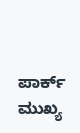ಪಾರ್ಕ್ ಮುಖ್ಯ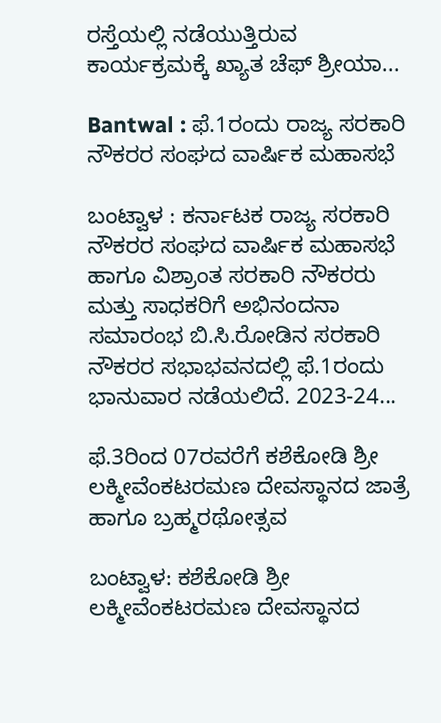ರಸ್ತೆಯಲ್ಲಿ ನಡೆಯುತ್ತಿರುವ ಕಾರ್ಯಕ್ರಮಕ್ಕೆ ಖ್ಯಾತ ಚೆಫ್ ಶ್ರೀಯಾ...

Bantwal : ಫೆ.1ರಂದು ರಾಜ್ಯ ಸರಕಾರಿ ನೌಕರರ ಸಂಘದ ವಾರ್ಷಿಕ ಮಹಾಸಭೆ

ಬಂಟ್ವಾಳ : ಕರ್ನಾಟಕ ರಾಜ್ಯ ಸರಕಾರಿ ನೌಕರರ ಸಂಘದ ವಾರ್ಷಿಕ ಮಹಾಸಭೆ ಹಾಗೂ ವಿಶ್ರಾಂತ ಸರಕಾರಿ ನೌಕರರು ಮತ್ತು ಸಾಧಕರಿಗೆ ಅಭಿನಂದನಾ ಸಮಾರಂಭ ಬಿ.ಸಿ.ರೋಡಿನ ಸರಕಾರಿ ನೌಕರರ ಸಭಾಭವನದಲ್ಲಿ ಫೆ.1ರಂದು ಭಾನುವಾರ ನಡೆಯಲಿದೆ. 2023-24...

ಫೆ.3ರಿಂದ 07ರವರೆಗೆ ಕಶೆಕೋಡಿ ಶ್ರೀ ಲಕ್ಮೀವೆಂಕಟರಮಣ ದೇವಸ್ಥಾನದ ಜಾತ್ರೆ ಹಾಗೂ ಬ್ರಹ್ಮರಥೋತ್ಸವ

ಬಂಟ್ವಾಳ: ಕಶೆಕೋಡಿ ಶ್ರೀ ಲಕ್ಮೀವೆಂಕಟರಮಣ ದೇವಸ್ಥಾನದ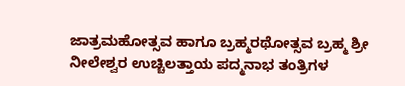ಜಾತ್ರಮಹೋತ್ಸವ ಹಾಗೂ ಬ್ರಹ್ಮರಥೋತ್ಸವ ಬ್ರಹ್ಮ ಶ್ರೀ ನೀಲೇಶ್ವರ ಉಚ್ಚಿಲತ್ತಾಯ ಪದ್ಮನಾಭ ತಂತ್ರಿಗಳ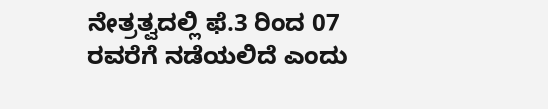ನೇತ್ರತ್ವದಲ್ಲಿ ಫೆ.3 ರಿಂದ 07 ರವರೆಗೆ ನಡೆಯಲಿದೆ ಎಂದು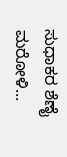ಸುಧಾಕರ ಶೆಣೈ ಮರೋಳಿ...